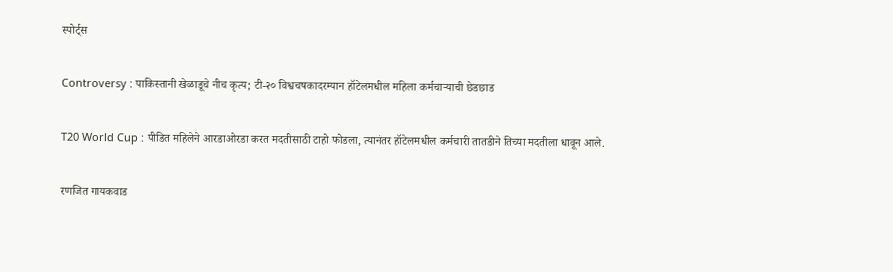स्पोर्ट्स

Controversy : पाकिस्तानी खेळाडूचे नीच कृत्य; टी-२० विश्वचषकादरम्यान हॉटेलमधील महिला कर्मचाऱ्याची छेडछाड

T20 World Cup : पीडित महिलेने आरडाओरडा करत मदतीसाठी टाहो फोडला, त्यानंतर हॉटेलमधील कर्मचारी तातडीने तिच्या मदतीला धावून आले.

रणजित गायकवाड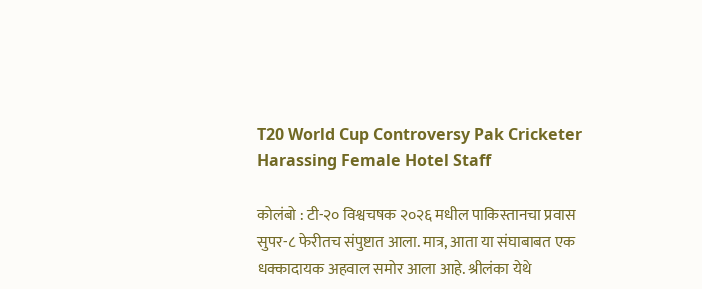T20 World Cup Controversy Pak Cricketer Harassing Female Hotel Staff

कोलंबो : टी-२० विश्वचषक २०२६ मधील पाकिस्तानचा प्रवास सुपर-८ फेरीतच संपुष्टात आला. मात्र, आता या संघाबाबत एक धक्कादायक अहवाल समोर आला आहे. श्रीलंका येथे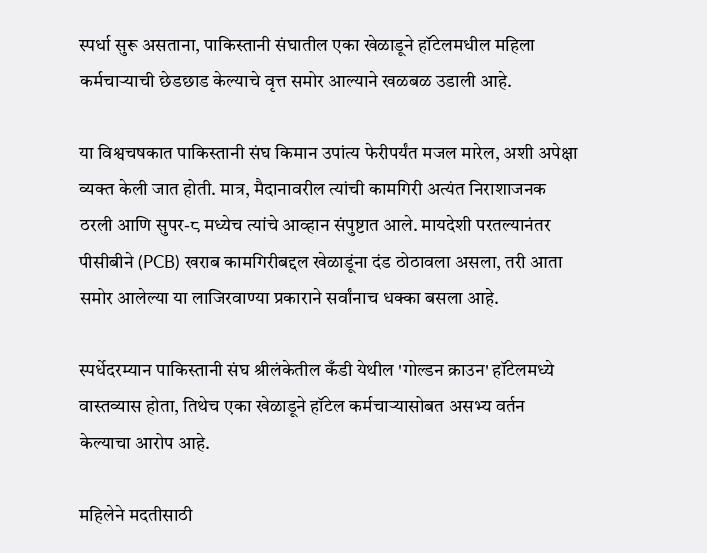स्पर्धा सुरू असताना, पाकिस्तानी संघातील एका खेळाडूने हॉटेलमधील महिला कर्मचाऱ्याची छेडछाड केल्याचे वृत्त समोर आल्याने खळबळ उडाली आहे.

या विश्वचषकात पाकिस्तानी संघ किमान उपांत्य फेरीपर्यंत मजल मारेल, अशी अपेक्षा व्यक्त केली जात होती. मात्र, मैदानावरील त्यांची कामगिरी अत्यंत निराशाजनक ठरली आणि सुपर-८ मध्येच त्यांचे आव्हान संपुष्टात आले. मायदेशी परतल्यानंतर पीसीबीने (PCB) खराब कामगिरीबद्दल खेळाडूंना दंड ठोठावला असला, तरी आता समोर आलेल्या या लाजिरवाण्या प्रकाराने सर्वांनाच धक्का बसला आहे.

स्पर्धेदरम्यान पाकिस्तानी संघ श्रीलंकेतील कँडी येथील 'गोल्डन क्राउन' हॉटेलमध्ये वास्तव्यास होता, तिथेच एका खेळाडूने हॉटेल कर्मचाऱ्यासोबत असभ्य वर्तन केल्याचा आरोप आहे.

महिलेने मदतीसाठी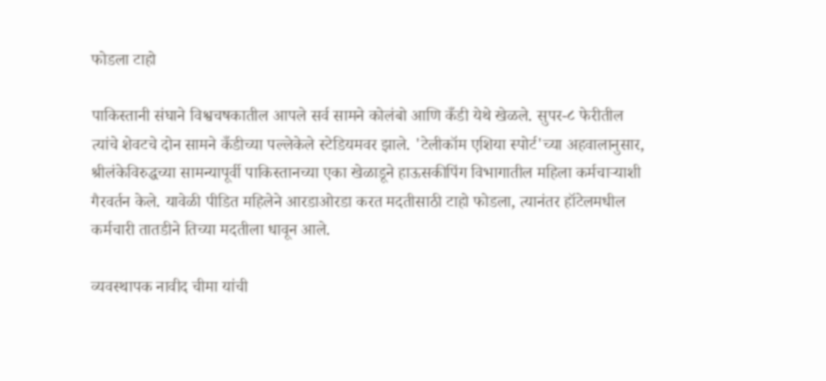फोडला टाहो

पाकिस्तानी संघाने विश्वचषकातील आपले सर्व सामने कोलंबो आणि कँडी येथे खेळले. सुपर-८ फेरीतील त्यांचे शेवटचे दोन सामने कँडीच्या पल्लेकेले स्टेडियमवर झाले. 'टेलीकॉम एशिया स्पोर्ट'च्या अहवालानुसार, श्रीलंकेविरुद्धच्या सामन्यापूर्वी पाकिस्तानच्या एका खेळाडूने हाऊसकीपिंग विभागातील महिला कर्मचाऱ्याशी गैरवर्तन केले. यावेळी पीडित महिलेने आरडाओरडा करत मदतीसाठी टाहो फोडला, त्यानंतर हॉटेलमधील कर्मचारी तातडीने तिच्या मदतीला धावून आले.

व्यवस्थापक नावीद चीमा यांची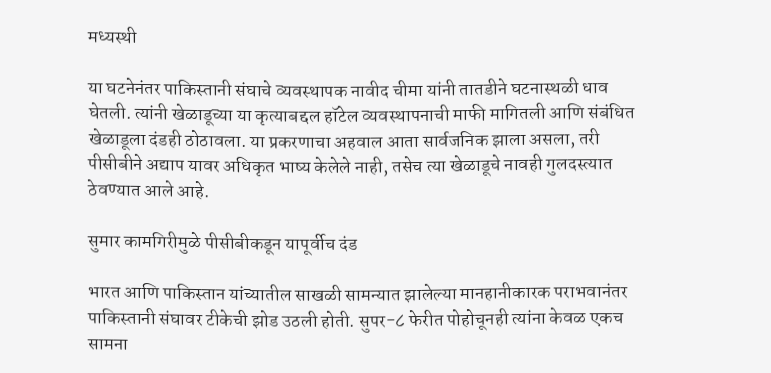मध्यस्थी

या घटनेनंतर पाकिस्तानी संघाचे व्यवस्थापक नावीद चीमा यांनी तातडीने घटनास्थळी धाव घेतली. त्यांनी खेळाडूच्या या कृत्याबद्दल हॉटेल व्यवस्थापनाची माफी मागितली आणि संबंधित खेळाडूला दंडही ठोठावला. या प्रकरणाचा अहवाल आता सार्वजनिक झाला असला, तरी पीसीबीने अद्याप यावर अधिकृत भाष्य केलेले नाही, तसेच त्या खेळाडूचे नावही गुलदस्त्यात ठेवण्यात आले आहे.

सुमार कामगिरीमुळे पीसीबीकडून यापूर्वीच दंड

भारत आणि पाकिस्तान यांच्यातील साखळी सामन्यात झालेल्या मानहानीकारक पराभवानंतर पाकिस्तानी संघावर टीकेची झोड उठली होती. सुपर-८ फेरीत पोहोचूनही त्यांना केवळ एकच सामना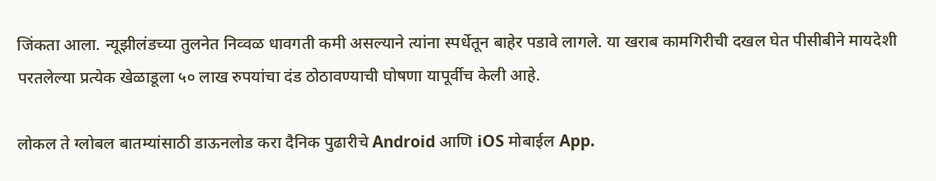जिंकता आला. न्यूझीलंडच्या तुलनेत निव्वळ धावगती कमी असल्याने त्यांना स्पर्धेतून बाहेर पडावे लागले. या खराब कामगिरीची दखल घेत पीसीबीने मायदेशी परतलेल्या प्रत्येक खेळाडूला ५० लाख रुपयांचा दंड ठोठावण्याची घोषणा यापूर्वीच केली आहे.

लोकल ते ग्लोबल बातम्यांसाठी डाऊनलोड करा दैनिक पुढारीचे Android आणि iOS मोबाईल App.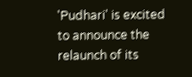'Pudhari' is excited to announce the relaunch of its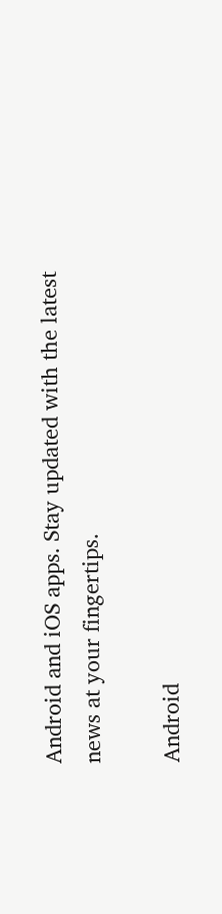Android and iOS apps. Stay updated with the latest news at your fingertips.

Android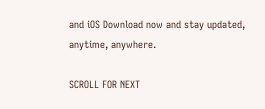and iOS Download now and stay updated, anytime, anywhere.

SCROLL FOR NEXT